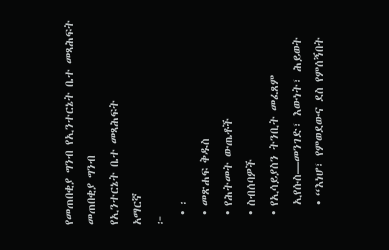የመጠበቂያ ግንብ የኢንተርኔት ቤተ መጻሕፍት
መጠበቂያ ግንብ
የኢንተርኔት ቤተ መጻሕፍት
አማርኛ
፦
  • ፡
  • መጽሐፍ ቅዱስ
  • የሕትመት ውጤቶች
  • ስብሰባዎች
  • የኢሳይያስን ትንቢት መፈጸም
    ኢየሱስ—መንገድ፣ እውነት፣ ሕይወት
    • “እነሆ፣ የምወደውና ደስ የምሰኝበት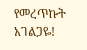የመረጥኩት አገልጋዬ!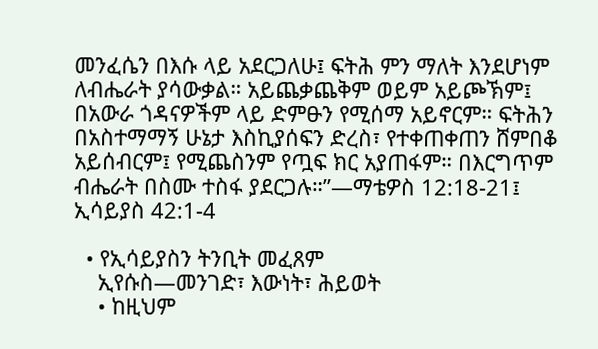መንፈሴን በእሱ ላይ አደርጋለሁ፤ ፍትሕ ምን ማለት እንደሆነም ለብሔራት ያሳውቃል። አይጨቃጨቅም ወይም አይጮኽም፤ በአውራ ጎዳናዎችም ላይ ድምፁን የሚሰማ አይኖርም። ፍትሕን በአስተማማኝ ሁኔታ እስኪያሰፍን ድረስ፣ የተቀጠቀጠን ሸምበቆ አይሰብርም፤ የሚጨስንም የጧፍ ክር አያጠፋም። በእርግጥም ብሔራት በስሙ ተስፋ ያደርጋሉ።”—ማቴዎስ 12:18-21፤ ኢሳይያስ 42:1-4

  • የኢሳይያስን ትንቢት መፈጸም
    ኢየሱስ—መንገድ፣ እውነት፣ ሕይወት
    • ከዚህም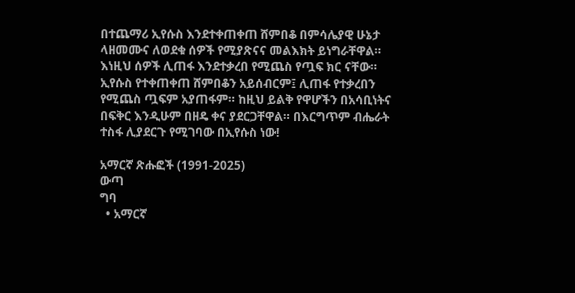በተጨማሪ ኢየሱስ እንደተቀጠቀጠ ሸምበቆ በምሳሌያዊ ሁኔታ ላዘመሙና ለወደቁ ሰዎች የሚያጽናና መልእክት ይነግራቸዋል። እነዚህ ሰዎች ሊጠፋ እንደተቃረበ የሚጨስ የጧፍ ክር ናቸው። ኢየሱስ የተቀጠቀጠ ሸምበቆን አይሰብርም፤ ሊጠፋ የተቃረበን የሚጨስ ጧፍም አያጠፋም። ከዚህ ይልቅ የዋሆችን በአሳቢነትና በፍቅር እንዲሁም በዘዴ ቀና ያደርጋቸዋል። በእርግጥም ብሔራት ተስፋ ሊያደርጉ የሚገባው በኢየሱስ ነው!

አማርኛ ጽሑፎች (1991-2025)
ውጣ
ግባ
  • አማርኛ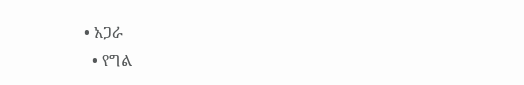• አጋራ
  • የግል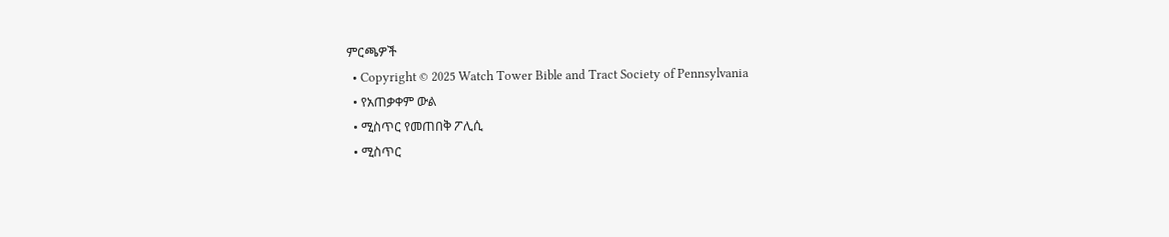ምርጫዎች
  • Copyright © 2025 Watch Tower Bible and Tract Society of Pennsylvania
  • የአጠቃቀም ውል
  • ሚስጥር የመጠበቅ ፖሊሲ
  • ሚስጥር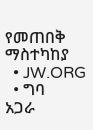የመጠበቅ ማስተካከያ
  • JW.ORG
  • ግባ
አጋራ